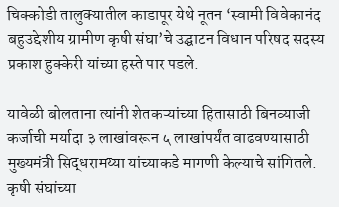चिक्कोडी तालुक्यातील काडापूर येथे नूतन ‘स्वामी विवेकानंद बहुउद्देशीय ग्रामीण कृषी संघा’चे उद्घाटन विधान परिषद सदस्य प्रकाश हुक्केरी यांच्या हस्ते पार पडले.

यावेळी बोलताना त्यांनी शेतकऱ्यांच्या हितासाठी बिनव्याजी कर्जाची मर्यादा ३ लाखांवरून ५ लाखांपर्यंत वाढवण्यासाठी मुख्यमंत्री सिद्धरामय्या यांच्याकडे मागणी केल्याचे सांगितले. कृषी संघांच्या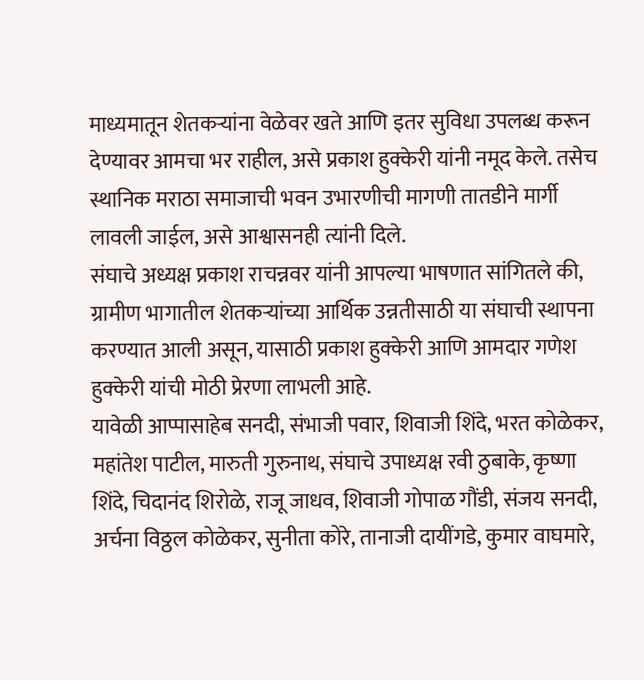माध्यमातून शेतकऱ्यांना वेळेवर खते आणि इतर सुविधा उपलब्ध करून देण्यावर आमचा भर राहील, असे प्रकाश हुक्केरी यांनी नमूद केले. तसेच स्थानिक मराठा समाजाची भवन उभारणीची मागणी तातडीने मार्गी लावली जाईल, असे आश्वासनही त्यांनी दिले.
संघाचे अध्यक्ष प्रकाश राचन्नवर यांनी आपल्या भाषणात सांगितले की, ग्रामीण भागातील शेतकऱ्यांच्या आर्थिक उन्नतीसाठी या संघाची स्थापना करण्यात आली असून, यासाठी प्रकाश हुक्केरी आणि आमदार गणेश हुक्केरी यांची मोठी प्रेरणा लाभली आहे.
यावेळी आप्पासाहेब सनदी, संभाजी पवार, शिवाजी शिंदे, भरत कोळेकर, महांतेश पाटील, मारुती गुरुनाथ, संघाचे उपाध्यक्ष रवी ठुबाके, कृष्णा शिंदे, चिदानंद शिरोळे, राजू जाधव, शिवाजी गोपाळ गौंडी, संजय सनदी, अर्चना विठ्ठल कोळेकर, सुनीता कोरे, तानाजी दायींगडे, कुमार वाघमारे,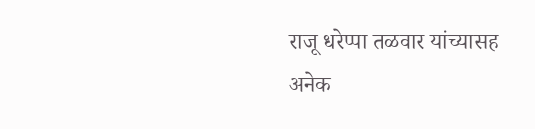राजू धरेप्पा तळवार यांच्यासह अनेक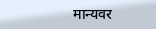मान्यवर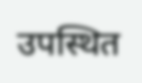उपस्थित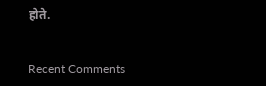होते.


Recent Comments